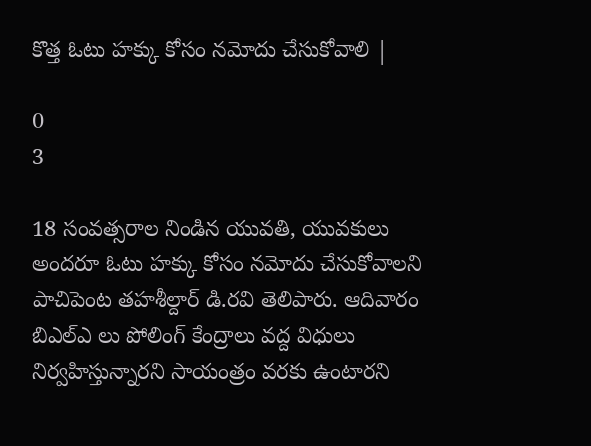కొత్త ఓటు హక్కు కోసం నమోదు చేసుకోవాలి |

0
3

18 సంవత్సరాల నిండిన యువతి, యువకులు అందరూ ఓటు హక్కు కోసం నమోదు చేసుకోవాలని పాచిపెంట తహశీల్దార్ డి.రవి తెలిపారు. ఆదివారం బిఎల్ఎ లు పోలింగ్ కేంద్రాలు వద్ద విధులు నిర్వహిస్తున్నారని సాయంత్రం వరకు ఉంటారని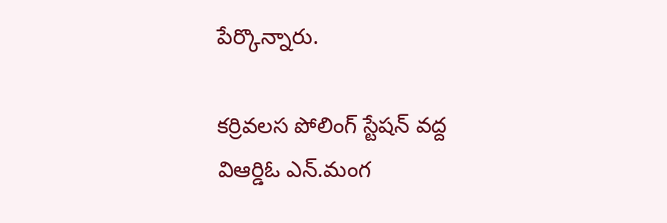పేర్కొన్నారు.

కర్రివలస పోలింగ్ స్టేషన్ వద్ద విఆర్డిఓ ఎన్.మంగ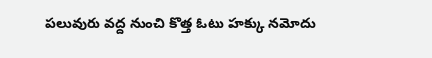పలువురు వద్ద నుంచి కొత్త ఓటు హక్కు నమోదు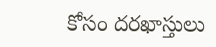కోసం దరఖాస్తులు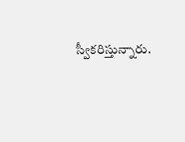స్వీకరిస్తున్నారు.